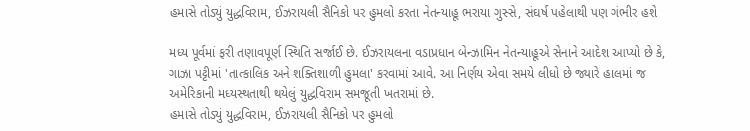હમાસે તોડ્યું યુદ્ધવિરામ, ઈઝરાયલી સૈનિકો પર હુમલો કરતા નેતન્યાહૂ ભરાયા ગુસ્સે, સંઘર્ષ પહેલાથી પણ ગંભીર હશે

મધ્ય પૂર્વમાં ફરી તણાવપૂર્ણ સ્થિતિ સર્જાઈ છે. ઈઝરાયલના વડાપ્રધાન બેન્ઝામિન નેતન્યાહૂએ સેનાને આદેશ આપ્યો છે કે, ગાઝા પટ્ટીમાં 'તાત્કાલિક અને શક્તિશાળી હુમલા' કરવામાં આવે. આ નિર્ણય એવા સમયે લીધો છે જ્યારે હાલમાં જ અમેરિકાની મધ્યસ્થતાથી થયેલું યુદ્ધવિરામ સમજૂતી ખતરામાં છે.
હમાસે તોડ્યું યુદ્ધવિરામ, ઈઝરાયલી સૈનિકો પર હુમલો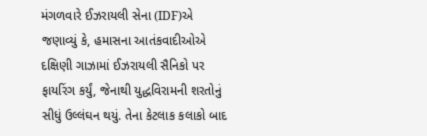મંગળવારે ઈઝરાયલી સેના (IDF)એ જણાવ્યું કે, હમાસના આતંકવાદીઓએ દક્ષિણી ગાઝામાં ઈઝરાયલી સૈનિકો પર ફાયરિંગ કર્યું, જેનાથી યુદ્ધવિરામની શરતોનું સીધું ઉલ્લંઘન થયું. તેના કેટલાક કલાકો બાદ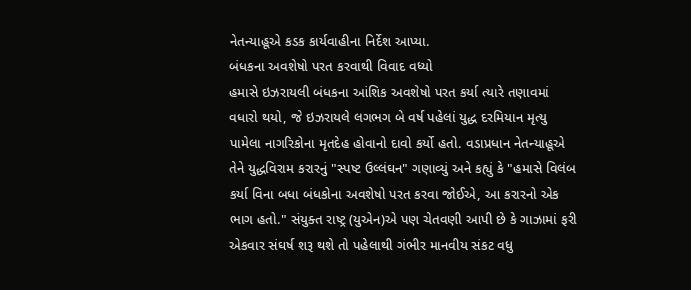નેતન્યાહૂએ કડક કાર્યવાહીના નિર્દેશ આપ્યા.
બંધકના અવશેષો પરત કરવાથી વિવાદ વધ્યો
હમાસે ઇઝરાયલી બંધકના આંશિક અવશેષો પરત કર્યા ત્યારે તણાવમાં વધારો થયો, જે ઇઝરાયલે લગભગ બે વર્ષ પહેલાં યુદ્ધ દરમિયાન મૃત્યુ પામેલા નાગરિકોના મૃતદેહ હોવાનો દાવો કર્યો હતો. વડાપ્રધાન નેતન્યાહૂએ તેને યુદ્ધવિરામ કરારનું "સ્પષ્ટ ઉલ્લંઘન" ગણાવ્યું અને કહ્યું કે "હમાસે વિલંબ કર્યા વિના બધા બંધકોના અવશેષો પરત કરવા જોઈએ, આ કરારનો એક ભાગ હતો." સંયુક્ત રાષ્ટ્ર (યુએન)એ પણ ચેતવણી આપી છે કે ગાઝામાં ફરી એકવાર સંઘર્ષ શરૂ થશે તો પહેલાથી ગંભીર માનવીય સંકટ વધુ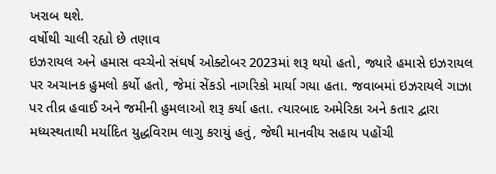ખરાબ થશે.
વર્ષોથી ચાલી રહ્યો છે તણાવ
ઇઝરાયલ અને હમાસ વચ્ચેનો સંઘર્ષ ઓક્ટોબર 2023માં શરૂ થયો હતો, જ્યારે હમાસે ઇઝરાયલ પર અચાનક હુમલો કર્યો હતો, જેમાં સેંકડો નાગરિકો માર્યા ગયા હતા. જવાબમાં ઇઝરાયલે ગાઝા પર તીવ્ર હવાઈ અને જમીની હુમલાઓ શરૂ કર્યા હતા. ત્યારબાદ અમેરિકા અને કતાર દ્વારા મધ્યસ્થતાથી મર્યાદિત યુદ્ધવિરામ લાગુ કરાયું હતું, જેથી માનવીય સહાય પહોંચી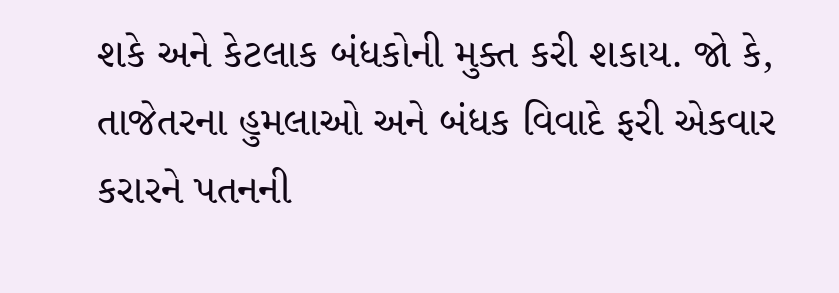શકે અને કેટલાક બંધકોની મુક્ત કરી શકાય. જો કે, તાજેતરના હુમલાઓ અને બંધક વિવાદે ફરી એકવાર કરારને પતનની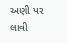અણી પર લાવી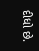દીધો છે.